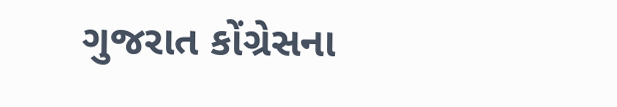ગુજરાત કોંગ્રેસના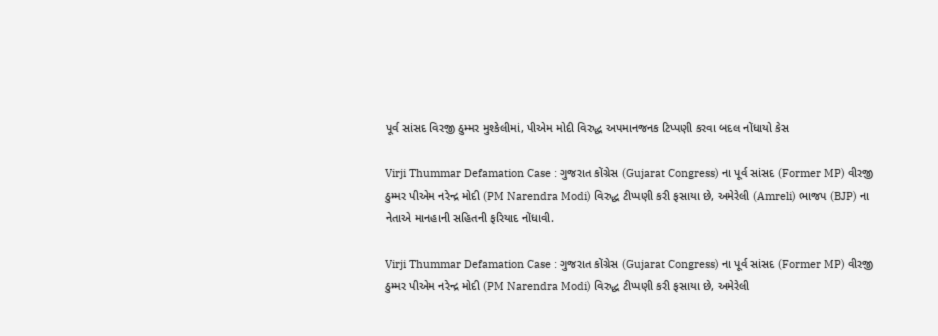પૂર્વ સાંસદ વિરજી ઠુમ્મર મુશ્કેલીમાં, પીએમ મોદી વિરુદ્ધ અપમાનજનક ટિપ્પણી કરવા બદલ નોંધાયો કેસ

Virji Thummar Defamation Case : ગુજરાત કોંગ્રેસ (Gujarat Congress) ના પૂર્વ સાંસદ (Former MP) વીરજી ઠુમ્મર પીએમ નરેન્દ્ર મોદી (PM Narendra Modi) વિરુદ્ધ ટીપ્પણી કરી ફસાયા છે, અમેરેલી (Amreli) ભાજપ (BJP) ના નેતાએ માનહાની સહિતની ફરિયાદ નોંધાવી.

Virji Thummar Defamation Case : ગુજરાત કોંગ્રેસ (Gujarat Congress) ના પૂર્વ સાંસદ (Former MP) વીરજી ઠુમ્મર પીએમ નરેન્દ્ર મોદી (PM Narendra Modi) વિરુદ્ધ ટીપ્પણી કરી ફસાયા છે, અમેરેલી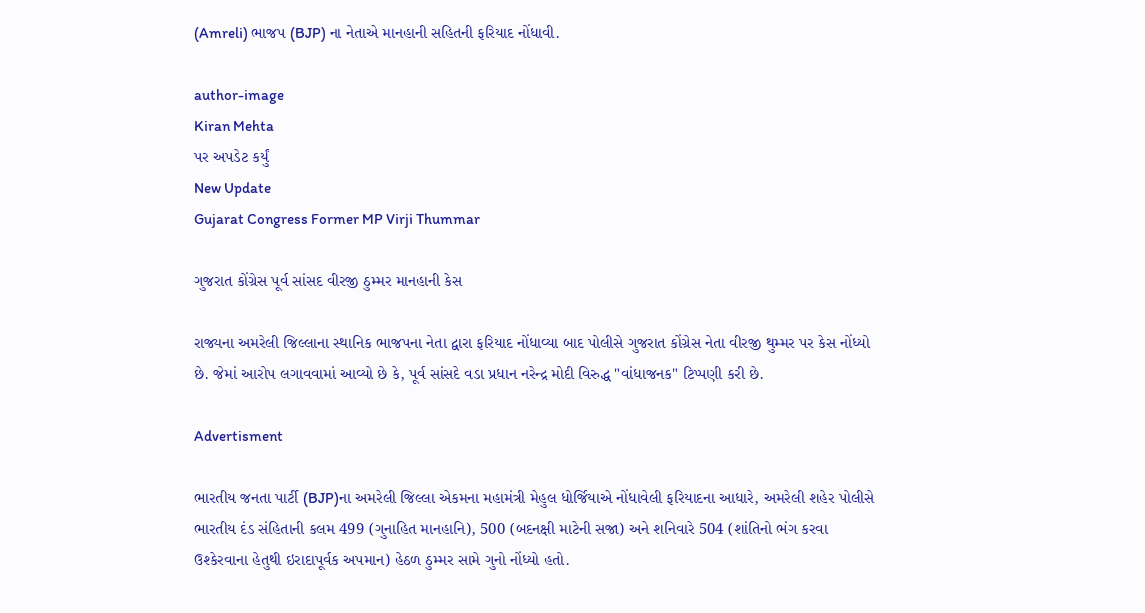(Amreli) ભાજપ (BJP) ના નેતાએ માનહાની સહિતની ફરિયાદ નોંધાવી.

author-image
Kiran Mehta
પર અપડેટ કર્યું
New Update
Gujarat Congress Former MP Virji Thummar

ગુજરાત કોંગ્રેસ પૂર્વ સાંસદ વીરજી ઠુમ્મર માનહાની કેસ

રાજ્યના અમરેલી જિલ્લાના સ્થાનિક ભાજપના નેતા દ્વારા ફરિયાદ નોંધાવ્યા બાદ પોલીસે ગુજરાત કોંગ્રેસ નેતા વીરજી થુમ્મર પર કેસ નોંધ્યો છે. જેમાં આરોપ લગાવવામાં આવ્યો છે કે, પૂર્વ સાંસદે વડા પ્રધાન નરેન્દ્ર મોદી વિરુદ્ધ "વાંધાજનક" ટિપ્પણી કરી છે.

Advertisment

ભારતીય જનતા પાર્ટી (BJP)ના અમરેલી જિલ્લા એકમના મહામંત્રી મેહુલ ધોર્જિયાએ નોંધાવેલી ફરિયાદના આધારે, અમરેલી શહેર પોલીસે ભારતીય દંડ સંહિતાની કલમ 499 (ગુનાહિત માનહાનિ), 500 (બદનક્ષી માટેની સજા) અને શનિવારે 504 (શાંતિનો ભંગ કરવા ઉશ્કેરવાના હેતુથી ઇરાદાપૂર્વક અપમાન) હેઠળ ઠુમ્મર સામે ગુનો નોંધ્યો હતો.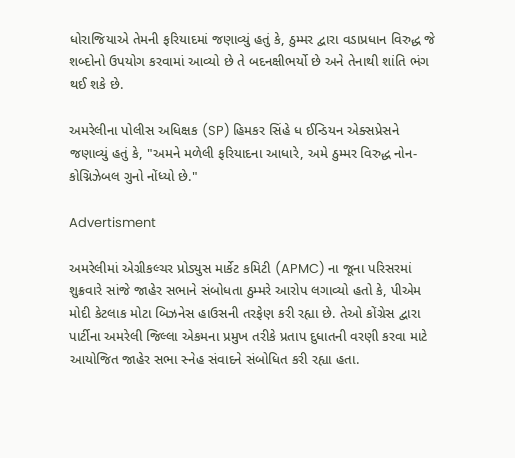ધોરાજિયાએ તેમની ફરિયાદમાં જણાવ્યું હતું કે, ઠુમ્મર દ્વારા વડાપ્રધાન વિરુદ્ધ જે શબ્દોનો ઉપયોગ કરવામાં આવ્યો છે તે બદનક્ષીભર્યો છે અને તેનાથી શાંતિ ભંગ થઈ શકે છે.

અમરેલીના પોલીસ અધિક્ષક (SP) હિમકર સિંહે ધ ઈન્ડિયન એક્સપ્રેસને જણાવ્યું હતું કે, "અમને મળેલી ફરિયાદના આધારે, અમે ઠુમ્મર વિરુદ્ધ નોન-કોગ્નિઝેબલ ગુનો નોંધ્યો છે."

Advertisment

અમરેલીમાં એગ્રીકલ્ચર પ્રોડ્યુસ માર્કેટ કમિટી (APMC) ના જૂના પરિસરમાં શુક્રવારે સાંજે જાહેર સભાને સંબોધતા ઠુમ્મરે આરોપ લગાવ્યો હતો કે, પીએમ મોદી કેટલાક મોટા બિઝનેસ હાઉસની તરફેણ કરી રહ્યા છે. તેઓ કોંગ્રેસ દ્વારા પાર્ટીના અમરેલી જિલ્લા એકમના પ્રમુખ તરીકે પ્રતાપ દુધાતની વરણી કરવા માટે આયોજિત જાહેર સભા સ્નેહ સંવાદને સંબોધિત કરી રહ્યા હતા.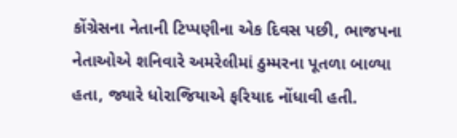કોંગ્રેસના નેતાની ટિપ્પણીના એક દિવસ પછી, ભાજપના નેતાઓએ શનિવારે અમરેલીમાં ઠુમ્મરના પૂતળા બાળ્યા હતા, જ્યારે ધોરાજિયાએ ફરિયાદ નોંધાવી હતી.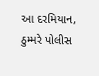આ દરમિયાન, ઠુમ્મરે પોલીસ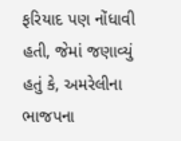ફરિયાદ પણ નોંધાવી હતી, જેમાં જણાવ્યું હતું કે, અમરેલીના ભાજપના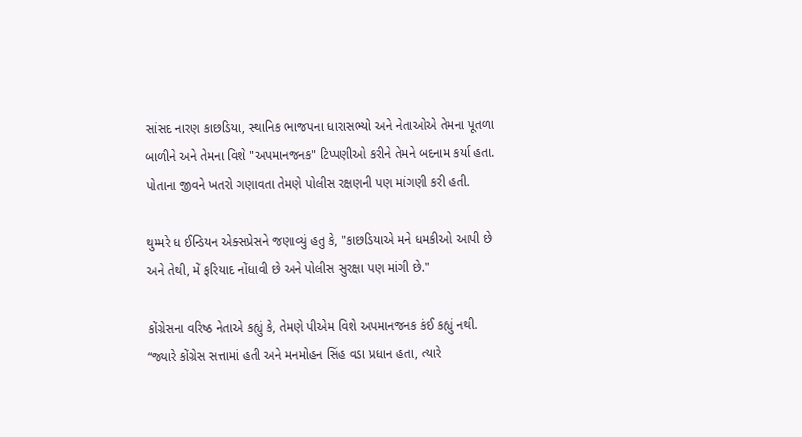સાંસદ નારણ કાછડિયા, સ્થાનિક ભાજપના ધારાસભ્યો અને નેતાઓએ તેમના પૂતળા બાળીને અને તેમના વિશે "અપમાનજનક" ટિપ્પણીઓ કરીને તેમને બદનામ કર્યા હતા. પોતાના જીવને ખતરો ગણાવતા તેમણે પોલીસ રક્ષણની પણ માંગણી કરી હતી.

થુમ્મરે ધ ઈન્ડિયન એક્સપ્રેસને જણાવ્યું હતુ કે, "કાછડિયાએ મને ધમકીઓ આપી છે અને તેથી, મેં ફરિયાદ નોંધાવી છે અને પોલીસ સુરક્ષા પણ માંગી છે."

કોંગ્રેસના વરિષ્ઠ નેતાએ કહ્યું કે, તેમણે પીએમ વિશે અપમાનજનક કંઈ કહ્યું નથી. “જ્યારે કોંગ્રેસ સત્તામાં હતી અને મનમોહન સિંહ વડા પ્રધાન હતા, ત્યારે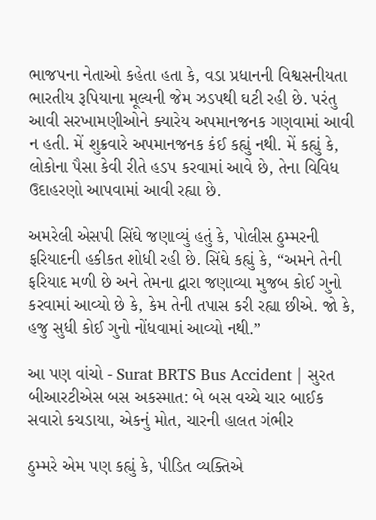ભાજપના નેતાઓ કહેતા હતા કે, વડા પ્રધાનની વિશ્વસનીયતા ભારતીય રૂપિયાના મૂલ્યની જેમ ઝડપથી ઘટી રહી છે. પરંતુ આવી સરખામણીઓને ક્યારેય અપમાનજનક ગણવામાં આવી ન હતી. મેં શુક્રવારે અપમાનજનક કંઈ કહ્યું નથી. મેં કહ્યું કે, લોકોના પૈસા કેવી રીતે હડપ કરવામાં આવે છે, તેના વિવિધ ઉદાહરણો આપવામાં આવી રહ્યા છે.

અમરેલી એસપી સિંઘે જણાવ્યું હતું કે, પોલીસ ઠુમ્મરની ફરિયાદની હકીકત શોધી રહી છે. સિંઘે કહ્યું કે, “અમને તેની ફરિયાદ મળી છે અને તેમના દ્વારા જણાવ્યા મુજબ કોઈ ગુનો કરવામાં આવ્યો છે કે, કેમ તેની તપાસ કરી રહ્યા છીએ. જો કે, હજુ સુધી કોઈ ગુનો નોંધવામાં આવ્યો નથી.”

આ પણ વાંચો - Surat BRTS Bus Accident | સુરત બીઆરટીએસ બસ અકસ્માત: બે બસ વચ્ચે ચાર બાઈક સવારો કચડાયા, એકનું મોત, ચારની હાલત ગંભીર

ઠુમ્મરે એમ પણ કહ્યું કે, પીડિત વ્યક્તિએ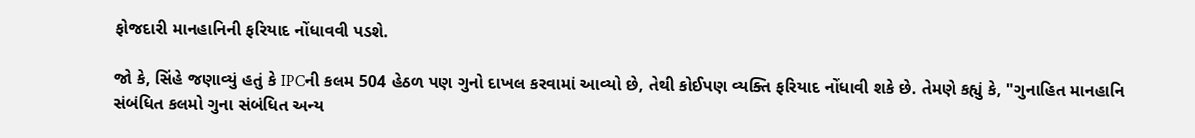ફોજદારી માનહાનિની ફરિયાદ નોંધાવવી પડશે.

જો કે, સિંહે જણાવ્યું હતું કે IPCની કલમ 504 હેઠળ પણ ગુનો દાખલ કરવામાં આવ્યો છે, તેથી કોઈપણ વ્યક્તિ ફરિયાદ નોંધાવી શકે છે. તેમણે કહ્યું કે, "ગુનાહિત માનહાનિ સંબંધિત કલમો ગુના સંબંધિત અન્ય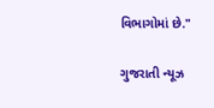વિભાગોમાં છે."

ગુજરાતી ન્યૂઝ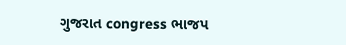ગુજરાત congress ભાજપ